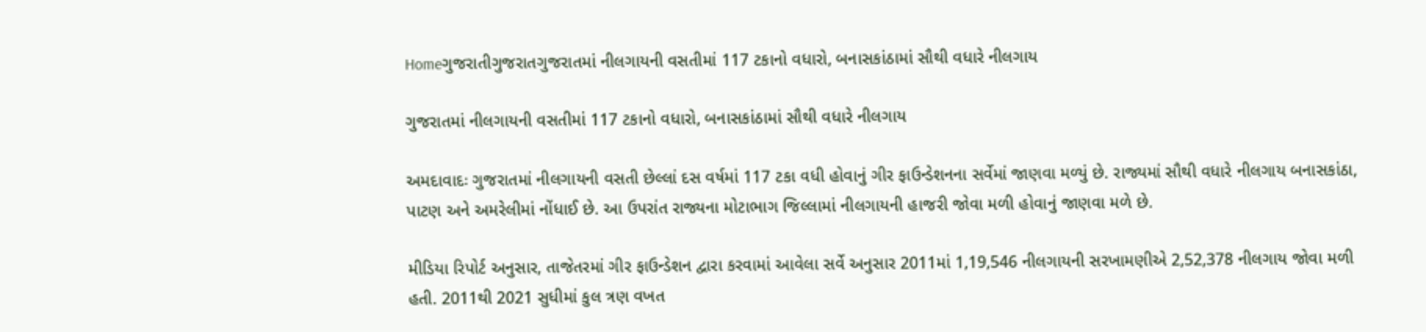Homeગુજરાતીગુજરાતગુજરાતમાં નીલગાયની વસતીમાં 117 ટકાનો વધારો, બનાસકાંઠામાં સૌથી વધારે નીલગાય

ગુજરાતમાં નીલગાયની વસતીમાં 117 ટકાનો વધારો, બનાસકાંઠામાં સૌથી વધારે નીલગાય

અમદાવાદઃ ગુજરાતમાં નીલગાયની વસતી છેલ્લાં દસ વર્ષમાં 117 ટકા વધી હોવાનું ગીર ફાઉન્ડેશનના સર્વેમાં જાણવા મળ્યું છે. રાજ્યમાં સૌથી વધારે નીલગાય બનાસકાંઠા, પાટણ અને અમરેલીમાં નોંધાઈ છે. આ ઉપરાંત રાજ્યના મોટાભાગ જિલ્લામાં નીલગાયની હાજરી જોવા મળી હોવાનું જાણવા મળે છે.

મીડિયા રિપોર્ટ અનુસાર, તાજેતરમાં ગીર ફાઉન્ડેશન દ્વારા કરવામાં આવેલા સર્વે અનુસાર 2011માં 1,19,546 નીલગાયની સરખામણીએ 2,52,378 નીલગાય જોવા મળી હતી. 2011થી 2021 સુધીમાં કુલ ત્રણ વખત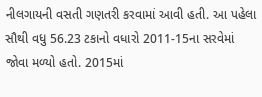નીલગાયની વસતી ગણતરી કરવામાં આવી હતી. આ પહેલા સૌથી વધુ 56.23 ટકાનો વધારો 2011-15ના સરવેમાં જોવા મળ્યો હતો. 2015માં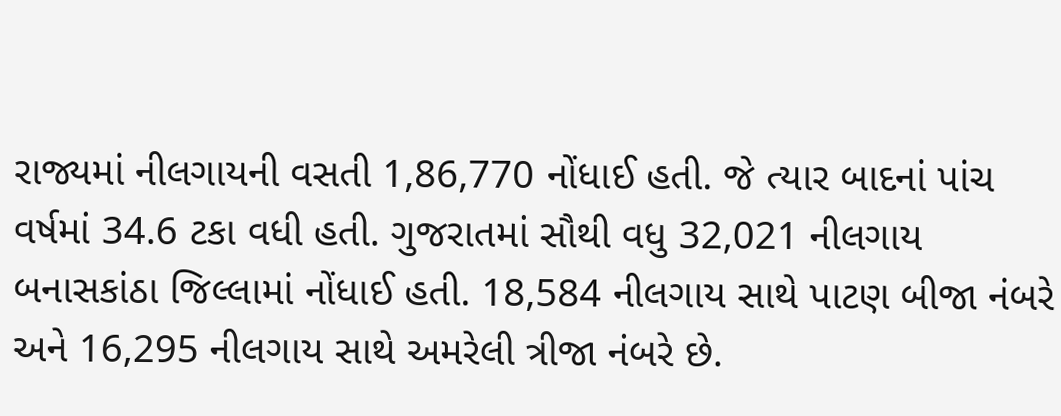રાજ્યમાં નીલગાયની વસતી 1,86,770 નોંધાઈ હતી. જે ત્યાર બાદનાં પાંચ વર્ષમાં 34.6 ટકા વધી હતી. ગુજરાતમાં સૌથી વધુ 32,021 નીલગાય બનાસકાંઠા જિલ્લામાં નોંધાઈ હતી. 18,584 નીલગાય સાથે પાટણ બીજા નંબરે અને 16,295 નીલગાય સાથે અમરેલી ત્રીજા નંબરે છે.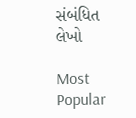સંબંધિત લેખો

Most Popular